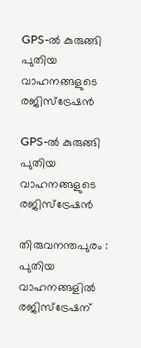GPS-ൽ കുരുങ്ങി പുതിയ വാഹനങ്ങളുടെ രജിസ്‌ട്രേഷൻ

GPS-ൽ കുരുങ്ങി പുതിയ വാഹനങ്ങളുടെ രജിസ്‌ട്രേഷൻ

തിരുവനന്തപുരം : പുതിയ വാഹനങ്ങളിൽ രജിസ്‌ട്രേഷന്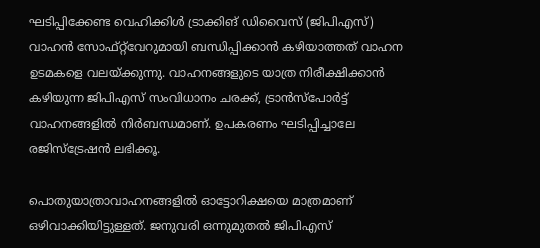ഘടിപ്പിക്കേണ്ട വെഹിക്കിൾ ട്രാക്കിങ് ഡിവൈസ് (ജിപിഎസ്) വാഹൻ സോഫ്റ്റ്‌വേറുമായി ബന്ധിപ്പിക്കാൻ കഴിയാത്തത് വാഹന ഉടമകളെ വലയ്ക്കുന്നു. വാഹനങ്ങളുടെ യാത്ര നിരീക്ഷിക്കാൻ കഴിയുന്ന ജിപിഎസ് സംവിധാനം ചരക്ക്, ട്രാൻസ്പോർട്ട് വാഹനങ്ങളിൽ നിർബന്ധമാണ്. ഉപകരണം ഘടിപ്പിച്ചാലേ രജിസ്‌ട്രേഷൻ ലഭിക്കൂ.

പൊതുയാത്രാവാഹനങ്ങളിൽ ഓട്ടോറിക്ഷയെ മാത്രമാണ് ഒഴിവാക്കിയിട്ടുള്ളത്. ജനുവരി ഒന്നുമുതൽ ജിപിഎസ്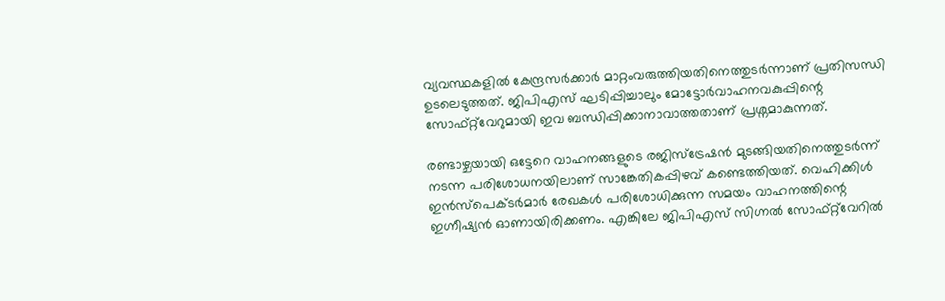വ്യവസ്ഥകളിൽ കേന്ദ്രസർക്കാർ മാറ്റംവരുത്തിയതിനെത്തുടർന്നാണ് പ്രതിസന്ധി ഉടലെടുത്തത്. ജിപിഎസ് ഘടിപ്പിച്ചാലും മോട്ടോർവാഹനവകുപ്പിന്റെ സോഫ്റ്റ്‌വേറുമായി ഇവ ബന്ധിപ്പിക്കാനാവാത്തതാണ് പ്രശ്നമാകുന്നത്.

രണ്ടാഴ്ചയായി ഒട്ടേറെ വാഹനങ്ങളുടെ രജിസ്‌ട്രേഷൻ മുടങ്ങിയതിനെത്തുടർന്ന് നടന്ന പരിശോധനയിലാണ് സാങ്കേതികപ്പിഴവ് കണ്ടെത്തിയത്. വെഹിക്കിൾ ഇൻസ്പെക്ടർമാർ രേഖകൾ പരിശോധിക്കുന്ന സമയം വാഹനത്തിന്റെ ഇഗ്നീഷ്യൻ ഓണായിരിക്കണം. എങ്കിലേ ജിപിഎസ് സിഗ്നൽ സോഫ്റ്റ്‌വേറിൽ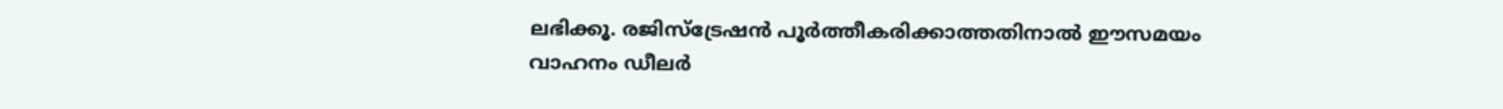ലഭിക്കൂ. രജിസ്‌ട്രേഷൻ പൂർത്തീകരിക്കാത്തതിനാൽ ഈസമയം വാഹനം ഡീലർ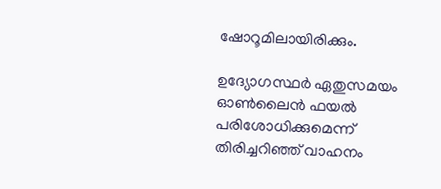ഷോറൂമിലായിരിക്കും.

ഉദ്യോഗസ്ഥർ ഏതുസമയം ഓൺലൈൻ ഫയൽ പരിശോധിക്കുമെന്ന് തിരിച്ചറിഞ്ഞ് വാഹനം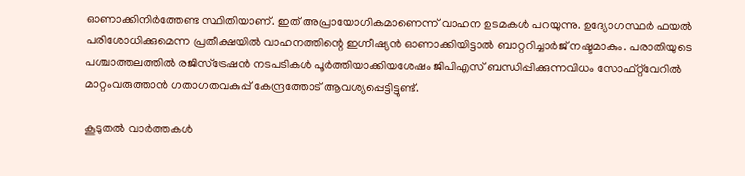ഓണാക്കിനിർത്തേണ്ട സ്ഥിതിയാണ്. ഇത് അപ്രായോഗികമാണെന്ന് വാഹന ഉടമകൾ പറയുന്നു. ഉദ്യോഗസ്ഥർ ഫയൽ പരിശോധിക്കുമെന്ന പ്രതീക്ഷയിൽ വാഹനത്തിന്റെ ഇഗ്നീഷ്യൻ ഓണാക്കിയിട്ടാൽ ബാറ്ററിച്ചാർജ് നഷ്ടമാകും. പരാതിയുടെ പശ്ചാത്തലത്തിൽ രജിസ്‌ട്രേഷൻ നടപടികൾ പൂർത്തിയാക്കിയശേഷം ജിപിഎസ് ബന്ധിപ്പിക്കുന്നവിധം സോഫ്റ്റ്‌വേറിൽ മാറ്റംവരുത്താൻ ഗതാഗതവകുപ്പ് കേന്ദ്രത്തോട് ആവശ്യപ്പെട്ടിട്ടുണ്ട്.

കൂടുതൽ വാർത്തകൾ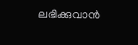ലഭിക്കുവാൻ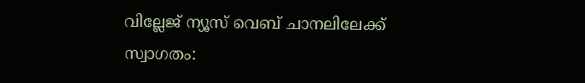വില്ലേജ് ന്യൂസ് വെബ് ചാനലിലേക്ക് സ്വാഗതം: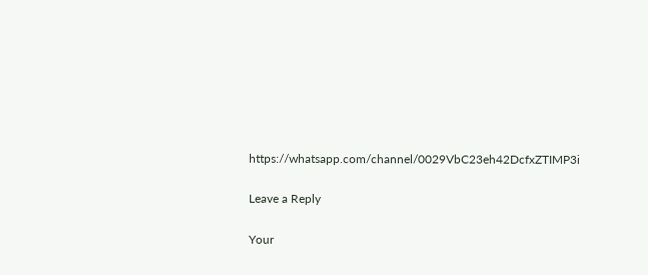https://whatsapp.com/channel/0029VbC23eh42DcfxZTIMP3i

Leave a Reply

Your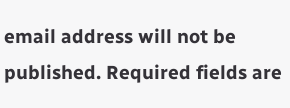email address will not be published. Required fields are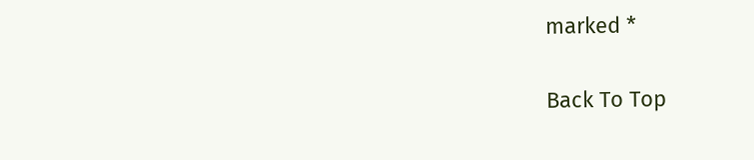marked *

Back To Top